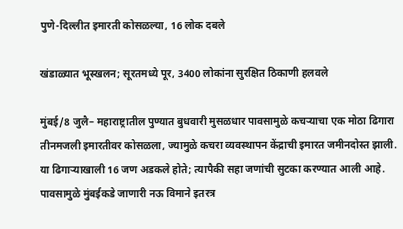पुणे-दिल्लीत इमारती कोसळल्या, 16 लोक दबले

खंडाळ्यात भूस्खलन; सूरतमध्ये पूर, 3400 लोकांना सुरक्षित ठिकाणी हलवले

मुंबई/8 जुलै– महाराष्ट्रातील पुण्यात बुधवारी मुसळधार पावसामुळे कचर्‍याचा एक मोठा ढिगारा तीनमजली इमारतीवर कोसळला, ज्यामुळे कचरा व्यवस्थापन केंद्राची इमारत जमीनदोस्त झाली. या ढिगार्‍याखाली 16 जण अडकले होते; त्यापैकी सहा जणांची सुटका करण्यात आली आहे. पावसामुळे मुंबईकडे जाणारी नऊ विमाने इतरत्र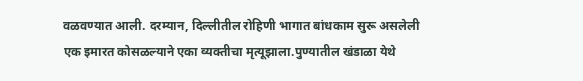वळवण्यात आली. दरम्यान, दिल्लीतील रोहिणी भागात बांधकाम सुरू असलेली एक इमारत कोसळल्याने एका व्यक्तीचा मृत्यूझाला.पुण्यातील खंडाळा येथे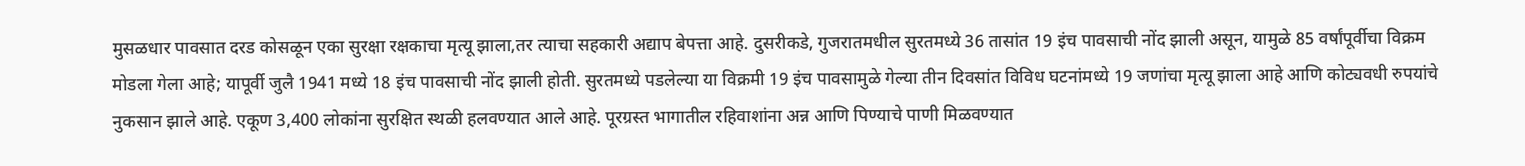मुसळधार पावसात दरड कोसळून एका सुरक्षा रक्षकाचा मृत्यू झाला,तर त्याचा सहकारी अद्याप बेपत्ता आहे. दुसरीकडे, गुजरातमधील सुरतमध्ये 36 तासांत 19 इंच पावसाची नोंद झाली असून, यामुळे 85 वर्षांपूर्वीचा विक्रम मोडला गेला आहे; यापूर्वी जुलै 1941 मध्ये 18 इंच पावसाची नोंद झाली होती. सुरतमध्ये पडलेल्या या विक्रमी 19 इंच पावसामुळे गेल्या तीन दिवसांत विविध घटनांमध्ये 19 जणांचा मृत्यू झाला आहे आणि कोट्यवधी रुपयांचे नुकसान झाले आहे. एकूण 3,400 लोकांना सुरक्षित स्थळी हलवण्यात आले आहे. पूरग्रस्त भागातील रहिवाशांना अन्न आणि पिण्याचे पाणी मिळवण्यात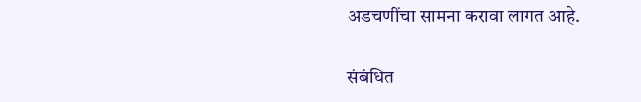अडचणींचा सामना करावा लागत आहे.

संबंधित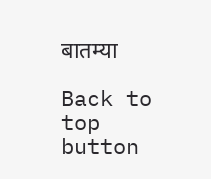बातम्या

Back to top button